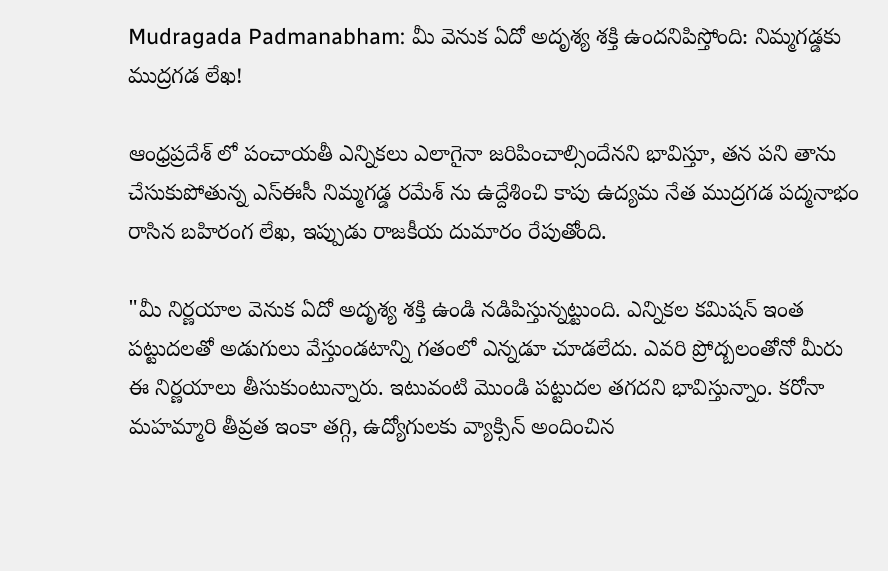Mudragada Padmanabham: మీ వెనుక ఏదో అదృశ్య శక్తి ఉందనిపిస్తోంది: నిమ్మగడ్డకు ముద్రగడ లేఖ!

ఆంధ్రప్రదేశ్ లో పంచాయతీ ఎన్నికలు ఎలాగైనా జరిపించాల్సిందేనని భావిస్తూ, తన పని తాను చేసుకుపోతున్న ఎస్ఈసీ నిమ్మగడ్డ రమేశ్ ను ఉద్దేశించి కాపు ఉద్యమ నేత ముద్రగడ పద్మనాభం రాసిన బహిరంగ లేఖ, ఇప్పుడు రాజకీయ దుమారం రేపుతోంది.

"మీ నిర్ణయాల వెనుక ఏదో అదృశ్య శక్తి ఉండి నడిపిస్తున్నట్టుంది. ఎన్నికల కమిషన్ ఇంత పట్టుదలతో అడుగులు వేస్తుండటాన్ని గతంలో ఎన్నడూ చూడలేదు. ఎవరి ప్రోద్బలంతోనో మీరు ఈ నిర్ణయాలు తీసుకుంటున్నారు. ఇటువంటి మొండి పట్టుదల తగదని భావిస్తున్నాం. కరోనా మహమ్మారి తీవ్రత ఇంకా తగ్గి, ఉద్యోగులకు వ్యాక్సిన్ అందించిన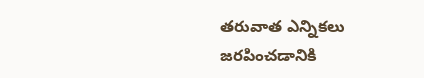తరువాత ఎన్నికలు జరపించడానికి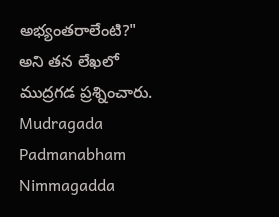అభ్యంతరాలేంటి?" అని తన లేఖలో ముద్రగడ ప్రశ్నించారు.
Mudragada Padmanabham
Nimmagadda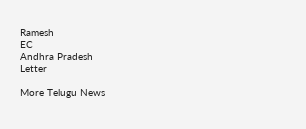Ramesh
EC
Andhra Pradesh
Letter

More Telugu News